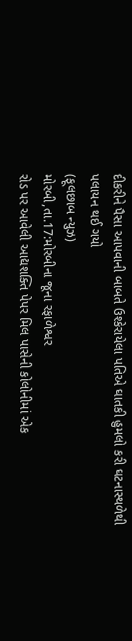દીકરીને પૈસા આપવાની બાબતે ઉશ્કેરાયેલા પતિએ ઘાતકી હુમલો કરી ઘટનાસ્થળેથી પલાયન થઈ ગયો
(ફૂલછાબ ન્યુઝ)
મોરબી,તા.17:મોરબીના જૂના રફાળેશ્વર
રોડ પર આવેલી આદ્યશક્તિ પેપર મિલ પાસેની કોલોનીમાં એક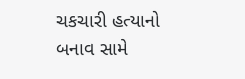ચકચારી હત્યાનો બનાવ સામે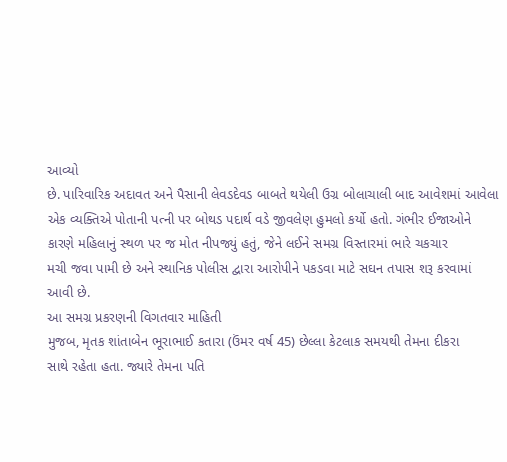આવ્યો
છે. પારિવારિક અદાવત અને પૈસાની લેવડદેવડ બાબતે થયેલી ઉગ્ર બોલાચાલી બાદ આવેશમાં આવેલા
એક વ્યક્તિએ પોતાની પત્ની પર બોથડ પદાર્થ વડે જીવલેણ હુમલો કર્યો હતો. ગંભીર ઈજાઓને
કારણે મહિલાનું સ્થળ પર જ મોત નીપજ્યું હતું, જેને લઈને સમગ્ર વિસ્તારમાં ભારે ચકચાર
મચી જવા પામી છે અને સ્થાનિક પોલીસ દ્વારા આરોપીને પકડવા માટે સઘન તપાસ શરૂ કરવામાં
આવી છે.
આ સમગ્ર પ્રકરણની વિગતવાર માહિતી
મુજબ, મૃતક શાંતાબેન ભૂરાભાઈ કતારા (ઉંમર વર્ષ 45) છેલ્લા કેટલાક સમયથી તેમના દીકરા
સાથે રહેતા હતા. જ્યારે તેમના પતિ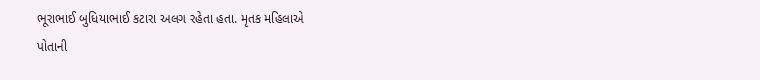ભૂરાભાઈ બુધિયાભાઈ કટારા અલગ રહેતા હતા. મૃતક મહિલાએ
પોતાની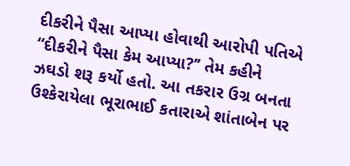દીકરીને પૈસા આપ્યા હોવાથી આરોપી પતિએ “દીકરીને પૈસા કેમ આપ્યા?’’ તેમ કહીને
ઝઘડો શરૂ કર્યો હતો. આ તકરાર ઉગ્ર બનતા ઉશ્કેરાયેલા ભૂરાભાઈ કતારાએ શાંતાબેન પર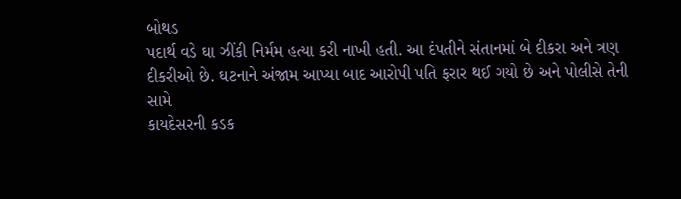બોથડ
પદાર્થ વડે ઘા ઝીંકી નિર્મમ હત્યા કરી નાખી હતી. આ દંપતીને સંતાનમાં બે દીકરા અને ત્રણ
દીકરીઓ છે. ઘટનાને અંજામ આપ્યા બાદ આરોપી પતિ ફરાર થઈ ગયો છે અને પોલીસે તેની સામે
કાયદેસરની કડક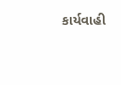કાર્યવાહી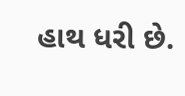હાથ ધરી છે.